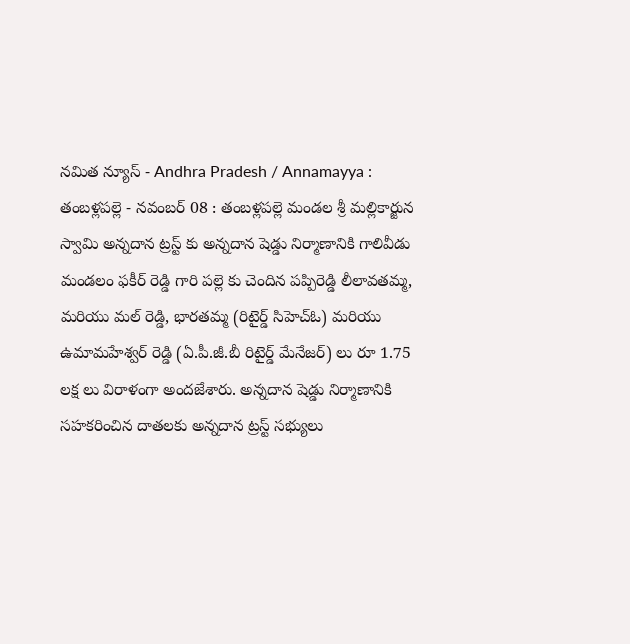నమిత న్యూస్ - Andhra Pradesh / Annamayya : తంబళ్లపల్లె - నవంబర్ 08 : తంబళ్లపల్లె మండల శ్రీ మల్లికార్జున స్వామి అన్నదాన ట్రస్ట్ కు అన్నదాన షెడ్డు నిర్మాణానికి గాలివీడు మండలం ఫకీర్ రెడ్డి గారి పల్లె కు చెందిన పప్పిరెడ్డి లీలావతమ్మ, మరియు మల్ రెడ్డి, భారతమ్మ (రిటైర్డ్ సిహెచ్ఓ) మరియు ఉమామహేశ్వర్ రెడ్డి (ఏ.పీ.జీ.బీ రిటైర్డ్ మేనేజర్) లు రూ 1.75 లక్ష లు విరాళంగా అందజేశారు. అన్నదాన షెడ్డు నిర్మాణానికి సహకరించిన దాతలకు అన్నదాన ట్రస్ట్ సభ్యులు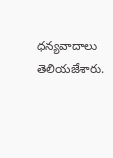ధన్యవాదాలు తెలియజేశారు.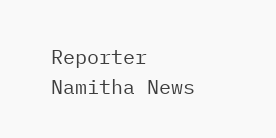Reporter
Namitha News